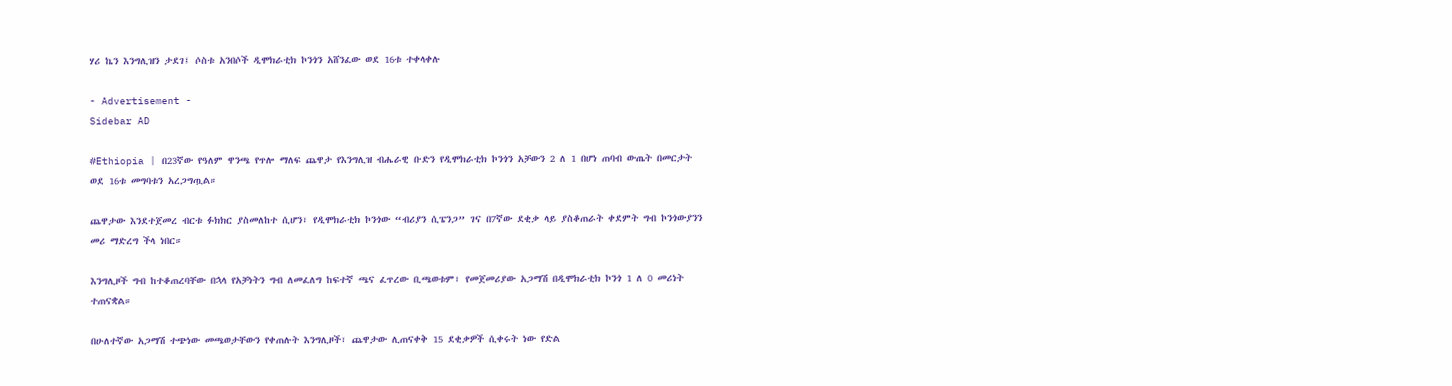ሃሪ ኬን እንግሊዝን ታደገ፤ ሶስቱ አንበሶች ዲሞክራቲክ ኮንጎን አሸንፈው ወደ 16ቱ ተቀላቀሉ

- Advertisement -
Sidebar AD

#Ethiopia | በ23ኛው የዓለም ዋንጫ የጥሎ ማለፍ ጨዋታ የእንግሊዝ ብሔራዊ ቡድን የዲሞክራቲክ ኮንጎን አቻውን 2 ለ 1 በሆነ ጠባብ ውጤት በመርታት ወደ 16ቱ መግባቱን አረጋግጧል።

ጨዋታው እንደተጀመረ ብርቱ ፉክክር ያስመለከተ ሲሆን፣ የዲሞክራቲክ ኮንጎው “ብሪያን ሲፔንጋ” ገና በ7ኛው ደቂቃ ላይ ያስቆጠራት ቀደምት ግብ ኮንጎውያንን መሪ ማድረግ ችላ ነበር።

እንግሊዞች ግብ ከተቆጠረባቸው በኋላ የአቻነትን ግብ ለመፈለግ ከፍተኛ ጫና ፈጥረው ቢጫወቱም፣ የመጀመሪያው አጋማሽ በዲሞክራቲክ ኮንጎ 1 ለ 0 መሪነት ተጠናቋል።

በሁለተኛው አጋማሽ ተጭነው መጫወታቸውን የቀጠሉት እንግሊዞች፣ ጨዋታው ሊጠናቀቅ 15 ደቂቃዎች ሲቀሩት ነው የድል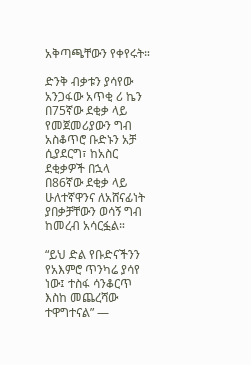አቅጣጫቸውን የቀየሩት።

ድንቅ ብቃቱን ያሳየው አንጋፋው አጥቂ ሪ ኬን በ75ኛው ደቂቃ ላይ የመጀመሪያውን ግብ አስቆጥሮ ቡድኑን አቻ ሲያደርግ፣ ከአስር ደቂቃዎች በኋላ በ86ኛው ደቂቃ ላይ ሁለተኛዋንና ለአሸናፊነት ያበቃቻቸውን ወሳኝ ግብ ከመረብ አሳርፏል።

“ይህ ድል የቡድናችንን የአእምሮ ጥንካሬ ያሳየ ነው፤ ተስፋ ሳንቆርጥ እስከ መጨረሻው ተዋግተናል” —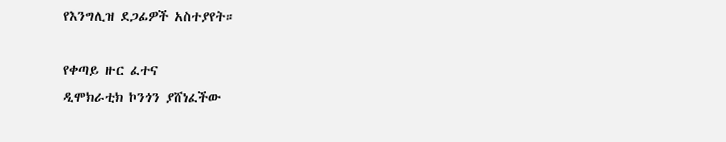የእንግሊዝ ደጋፊዎች አስተያየት።

የቀጣይ ዙር ፈተና
ዲሞክራቲክ ኮንጎን ያሸነፈችው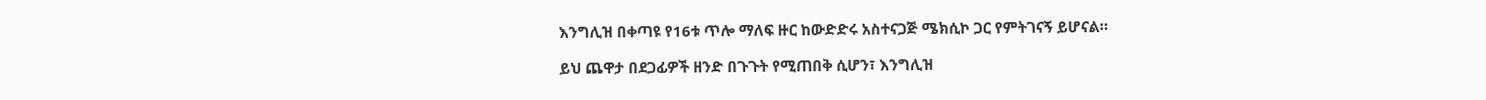እንግሊዝ በቀጣዩ የ16ቱ ጥሎ ማለፍ ዙር ከውድድሩ አስተናጋጅ ሜክሲኮ ጋር የምትገናኝ ይሆናል።

ይህ ጨዋታ በደጋፊዎች ዘንድ በጉጉት የሚጠበቅ ሲሆን፣ እንግሊዝ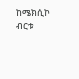ከሜክሲኮ ብርቱ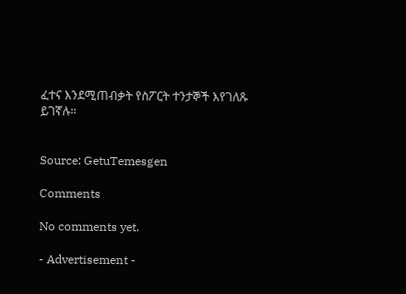ፈተና እንደሚጠብቃት የስፖርት ተንታኞች እየገለጹ ይገኛሉ።


Source: GetuTemesgen

Comments

No comments yet.

- Advertisement -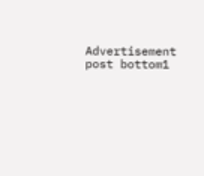Advertisement post bottom1